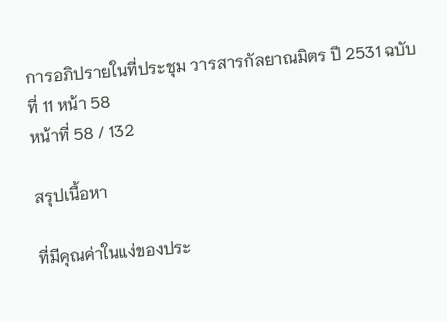การอภิปรายในที่ประชุม วารสารกัลยาณมิตร ปี 2531 ฉบับที่ 11 หน้า 58
หน้าที่ 58 / 132

สรุปเนื้อหา

ที่มีคุณค่าในแง่ของประ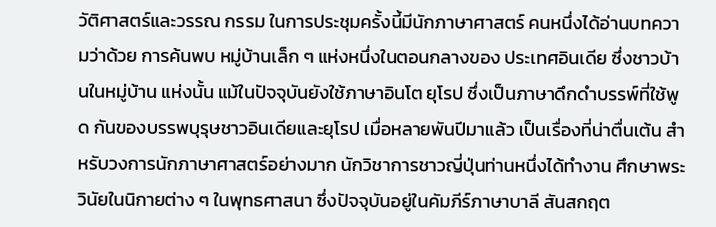วัติศาสตร์และวรรณ กรรม ในการประชุมครั้งนี้มีนักภาษาศาสตร์ คนหนึ่งได้อ่านบทความว่าด้วย การค้นพบ หมู่บ้านเล็ก ๆ แห่งหนึ่งในตอนกลางของ ประเทศอินเดีย ซึ่งชาวบ้านในหมู่บ้าน แห่งนั้น แม้ในปัจจุบันยังใช้ภาษาอินโต ยุโรป ซึ่งเป็นภาษาดึกดำบรรพ์ที่ใช้พูด กันของบรรพบุรุษชาวอินเดียและยุโรป เมื่อหลายพันปีมาแล้ว เป็นเรื่องที่น่าตื่นเต้น สําหรับวงการนักภาษาศาสตร์อย่างมาก นักวิชาการชาวญี่ปุ่นท่านหนึ่งได้ทำงาน ศึกษาพระวินัยในนิกายต่าง ๆ ในพุทธศาสนา ซึ่งปัจจุบันอยู่ในคัมภีร์ภาษาบาลี สันสกฤต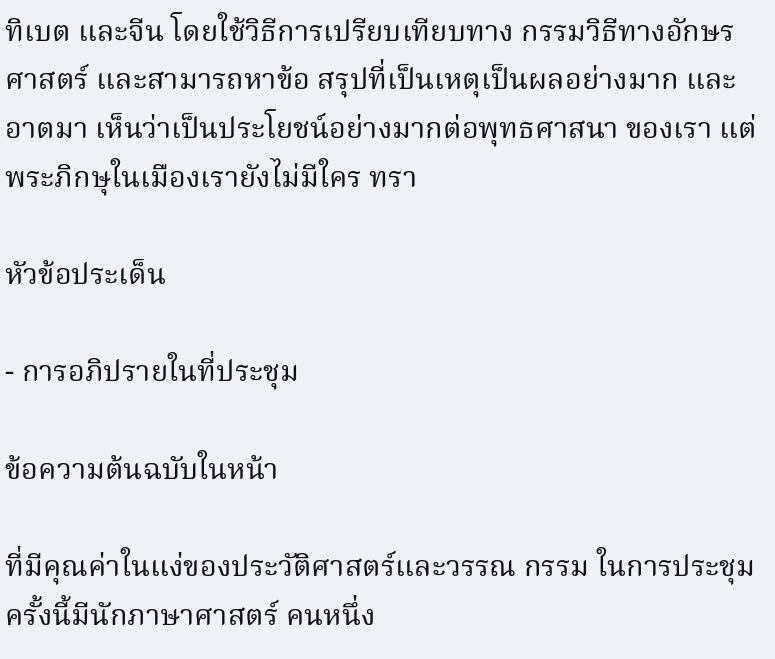ทิเบต และจีน โดยใช้วิธีการเปรียบเทียบทาง กรรมวิธีทางอักษรศาสตร์ และสามารถหาข้อ สรุปที่เป็นเหตุเป็นผลอย่างมาก และอาตมา เห็นว่าเป็นประโยชน์อย่างมากต่อพุทธศาสนา ของเรา แต่พระภิกษุในเมืองเรายังไม่มีใคร ทรา

หัวข้อประเด็น

- การอภิปรายในที่ประชุม

ข้อความต้นฉบับในหน้า

ที่มีคุณค่าในแง่ของประวัติศาสตร์และวรรณ กรรม ในการประชุมครั้งนี้มีนักภาษาศาสตร์ คนหนึ่ง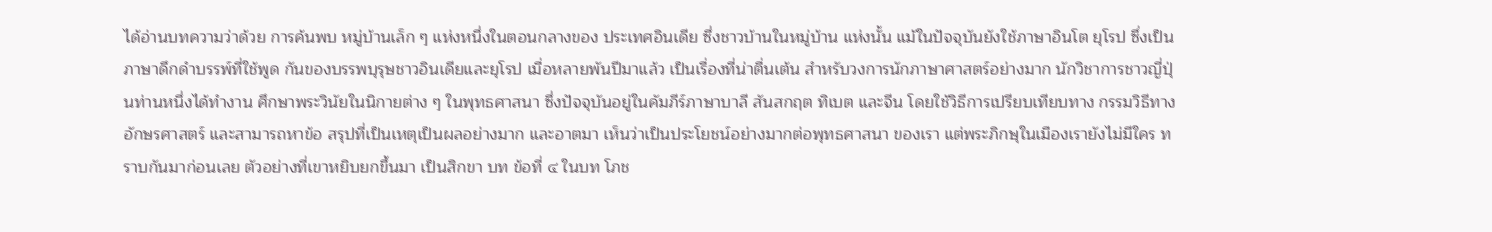ได้อ่านบทความว่าด้วย การค้นพบ หมู่บ้านเล็ก ๆ แห่งหนึ่งในตอนกลางของ ประเทศอินเดีย ซึ่งชาวบ้านในหมู่บ้าน แห่งนั้น แม้ในปัจจุบันยังใช้ภาษาอินโต ยุโรป ซึ่งเป็นภาษาดึกดำบรรพ์ที่ใช้พูด กันของบรรพบุรุษชาวอินเดียและยุโรป เมื่อหลายพันปีมาแล้ว เป็นเรื่องที่น่าตื่นเต้น สําหรับวงการนักภาษาศาสตร์อย่างมาก นักวิชาการชาวญี่ปุ่นท่านหนึ่งได้ทำงาน ศึกษาพระวินัยในนิกายต่าง ๆ ในพุทธศาสนา ซึ่งปัจจุบันอยู่ในคัมภีร์ภาษาบาลี สันสกฤต ทิเบต และจีน โดยใช้วิธีการเปรียบเทียบทาง กรรมวิธีทางอักษรศาสตร์ และสามารถหาข้อ สรุปที่เป็นเหตุเป็นผลอย่างมาก และอาตมา เห็นว่าเป็นประโยชน์อย่างมากต่อพุทธศาสนา ของเรา แต่พระภิกษุในเมืองเรายังไม่มีใคร ทราบกันมาก่อนเลย ตัวอย่างที่เขาหยิบยกขึ้นมา เป็นสิกขา บท ข้อที่ ๔ ในบท โภช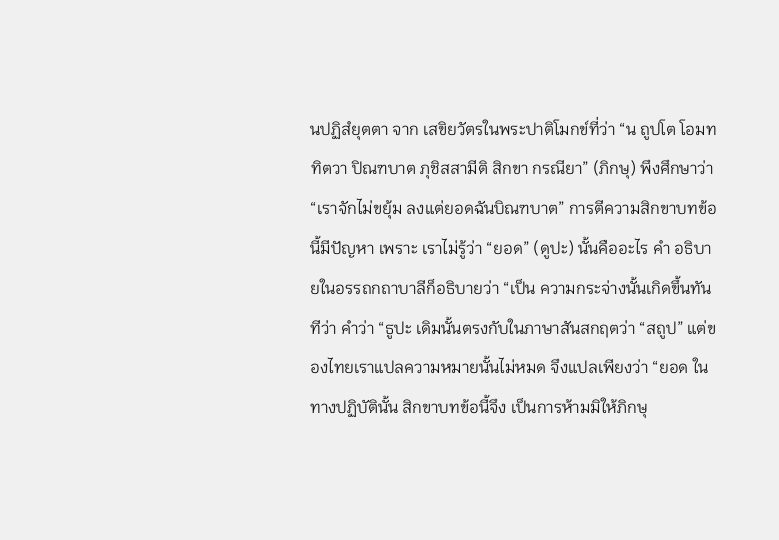นปฏิสํยุตตา จาก เสขิยวัตรในพระปาติโมกข์ที่ว่า “น ถูปโต โอมททิตวา ปิณฑบาต ภุชิสสามีติ สิกขา กรณียา” (ภิกษุ) พึงศึกษาว่า “เราจักไม่ขยุ้ม ลงแต่ยอดฉันบิณฑบาต” การตีความสิกขาบทข้อนี้มีปัญหา เพราะ เราไม่รู้ว่า “ยอด” (ดูปะ) นั้นคืออะไร คำ อธิบายในอรรถกถาบาลีก็อธิบายว่า “เป็น ความกระจ่างนั้นเกิดขึ้นทันทีว่า คำว่า “ธูปะ เดิมนั้นตรงกับในภาษาสันสกฤตว่า “สถูป” แต่ของไทยเราแปลความหมายนั้นไม่หมด จึงแปลเพียงว่า “ยอด ในทางปฏิบัตินั้น สิกขาบทข้อนี้จึง เป็นการห้ามมิให้ภิกษุ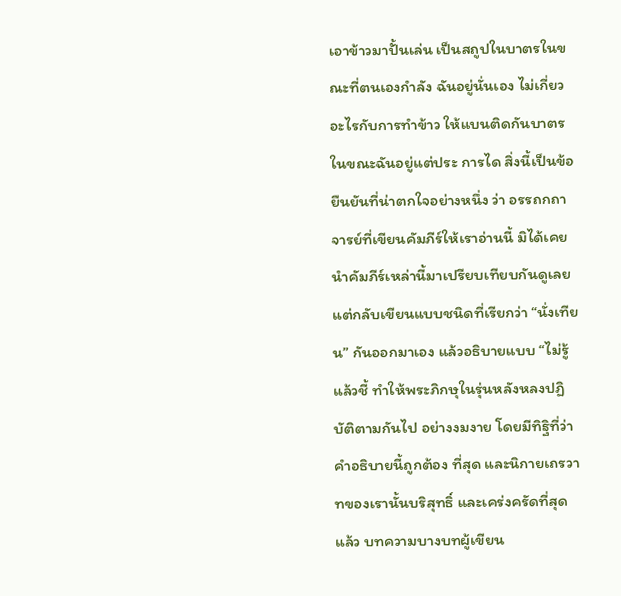เอาข้าวมาปั้นเล่น เป็นสถูปในบาตรในขณะที่ตนเองกำลัง ฉันอยู่นั่นเอง ไม่เกี่ยวอะไรกับการทำข้าว ให้แบนติดกันบาตรในขณะฉันอยู่แต่ประ การได สิ่งนี้เป็นข้อยืนยันที่น่าตกใจอย่างหนึ่ง ว่า อรรถกถาจารย์ที่เขียนคัมภีร์ให้เราอ่านนี้ มิได้เคยนำคัมภีร์เหล่านี้มาเปรียบเทียบกันดูเลย แต่กลับเขียนแบบชนิดที่เรียกว่า “นั่งเทียน” กันออกมาเอง แล้วอธิบายแบบ “ไม่รู้ แล้วชี้ ทำให้พระภิกษุในรุ่นหลังหลงปฏิบัติตามกันไป อย่างงมงาย โดยมีทิฐิที่ว่า คำอธิบายนี้ถูกต้อง ที่สุด และนิกายเถรวาทของเรานั้นบริสุทธิ์ และเคร่งครัดที่สุดแล้ว บทความบางบทผู้เขียน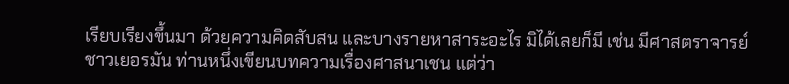เรียบเรียงขึ้นมา ด้วยความคิดสับสน และบางรายหาสาระอะไร มิได้เลยก็มี เช่น มีศาสตราจารย์ชาวเยอรมัน ท่านหนึ่งเขียนบทความเรื่องศาสนาเชน แต่ว่า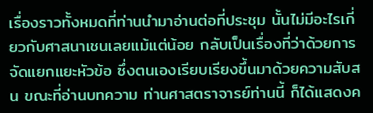เรื่องราวทั้งหมดที่ท่านนำมาอ่านต่อที่ประชุม นั้นไม่มีอะไรเกี่ยวกับศาสนาเชนเลยแม้แต่น้อย กลับเป็นเรื่องที่ว่าด้วยการจัดแยกแยะหัวข้อ ซึ่งตนเองเรียบเรียงขึ้นมาด้วยความสับสน ขณะที่อ่านบทความ ท่านศาสตราจารย์ท่านนี้ ก็ได้แสดงค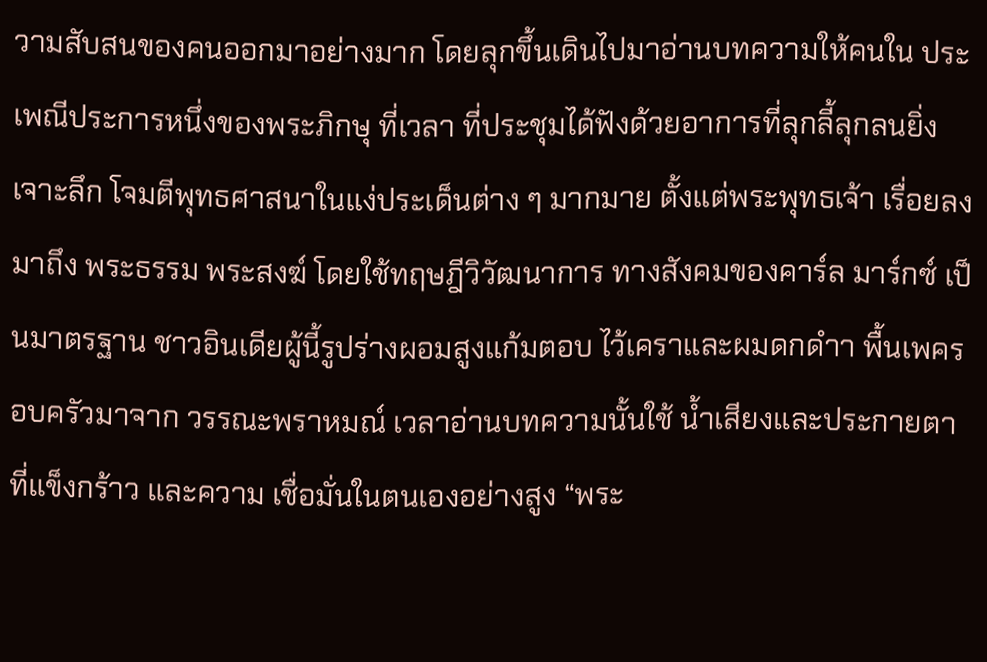วามสับสนของคนออกมาอย่างมาก โดยลุกขึ้นเดินไปมาอ่านบทความให้คนใน ประเพณีประการหนึ่งของพระภิกษุ ที่เวลา ที่ประชุมได้ฟังด้วยอาการที่ลุกลี้ลุกลนยิ่ง เจาะลึก โจมตีพุทธศาสนาในแง่ประเด็นต่าง ๆ มากมาย ตั้งแต่พระพุทธเจ้า เรื่อยลงมาถึง พระธรรม พระสงฆ์ โดยใช้ทฤษฎีวิวัฒนาการ ทางสังคมของคาร์ล มาร์กซ์ เป็นมาตรฐาน ชาวอินเดียผู้นี้รูปร่างผอมสูงแก้มตอบ ไว้เคราและผมดกดำา พื้นเพครอบครัวมาจาก วรรณะพราหมณ์ เวลาอ่านบทความนั้นใช้ น้ำเสียงและประกายตาที่แข็งกร้าว และความ เชื่อมั่นในตนเองอย่างสูง “พระ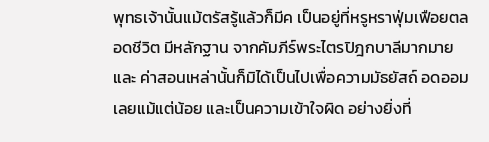พุทธเจ้านั้นแม้ตรัสรู้แล้วก็มีค เป็นอยู่ที่หรูหราฟุ่มเฟือยตลอดชีวิต มีหลักฐาน จากคัมภีร์พระไตรปิฎกบาลีมากมาย และ ค่าสอนเหล่านั้นก็มิได้เป็นไปเพื่อความมัธยัสถ์ อดออมเลยแม้แต่น้อย และเป็นความเข้าใจผิด อย่างยิ่งที่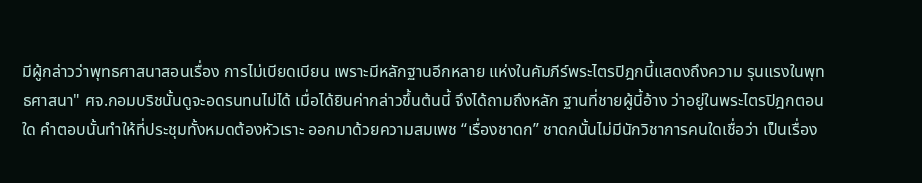มีผู้กล่าวว่าพุทธศาสนาสอนเรื่อง การไม่เบียดเบียน เพราะมีหลักฐานอีกหลาย แห่งในคัมภีร์พระไตรปิฎกนี้แสดงถึงความ รุนแรงในพุทธศาสนา" ศจ.กอมบริชนั้นดูจะอดรนทนไม่ได้ เมื่อได้ยินค่ากล่าวขึ้นต้นนี้ จึงได้ถามถึงหลัก ฐานที่ชายผู้นี้อ้าง ว่าอยู่ในพระไตรปิฎกตอนใด คำตอบนั้นทำให้ที่ประชุมทั้งหมดต้องหัวเราะ ออกมาด้วยความสมเพช “เรื่องชาดก” ชาดกนั้นไม่มีนักวิชาการคนใดเชื่อว่า เป็นเรื่อง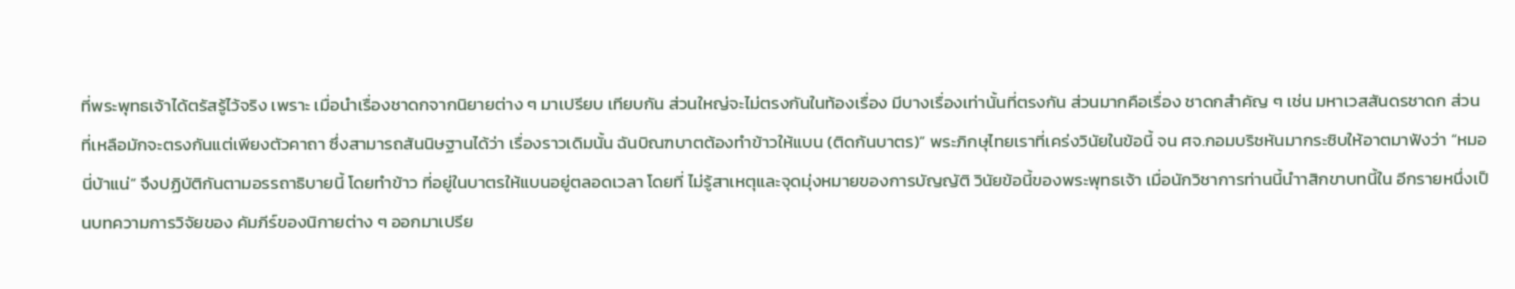ที่พระพุทธเจ้าได้ตรัสรู้ไว้จริง เพราะ เมื่อนำเรื่องชาดกจากนิยายต่าง ๆ มาเปรียบ เทียบกัน ส่วนใหญ่จะไม่ตรงกันในท้องเรื่อง มีบางเรื่องเท่านั้นที่ตรงกัน ส่วนมากคือเรื่อง ชาดกสำคัญ ๆ เช่น มหาเวสสันดรชาดก ส่วนที่เหลือมักจะตรงกันแต่เพียงตัวคาถา ซึ่งสามารถสันนิษฐานได้ว่า เรื่องราวเดิมนั้น ฉันบิณฑบาตต้องทำข้าวให้แบน (ติดก้นบาตร)” พระภิกษุไทยเราที่เคร่งวินัยในข้อนี้ จน ศจ.กอมบริชหันมากระซิบให้อาตมาฟังว่า “หมอนี่บ้าแน่” จึงปฏิบัติกันตามอรรถาธิบายนี้ โดยทำข้าว ที่อยู่ในบาตรให้แบนอยู่ตลอดเวลา โดยที่ ไม่รู้สาเหตุและจุดมุ่งหมายของการบัญญัติ วินัยข้อนี้ของพระพุทธเจ้า เมื่อนักวิชาการท่านนี้นำาสิกขาบทนี้ใน อีกรายหนึ่งเป็นบทความการวิจัยของ คัมภีร์ของนิกายต่าง ๆ ออกมาเปรีย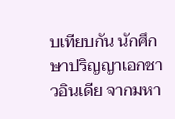บเทียบกัน นักศึกษาปริญญาเอกชาวอินเดีย จากมหา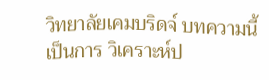วิทยาลัยเคมบริดจ์ บทความนี้เป็นการ วิเคราะห์ป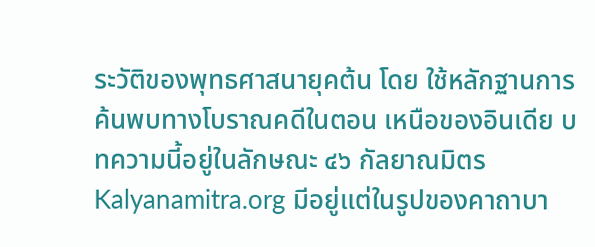ระวัติของพุทธศาสนายุคต้น โดย ใช้หลักฐานการค้นพบทางโบราณคดีในตอน เหนือของอินเดีย บทความนี้อยู่ในลักษณะ ๔๖ กัลยาณมิตร Kalyanamitra.org มีอยู่แต่ในรูปของคาถาบา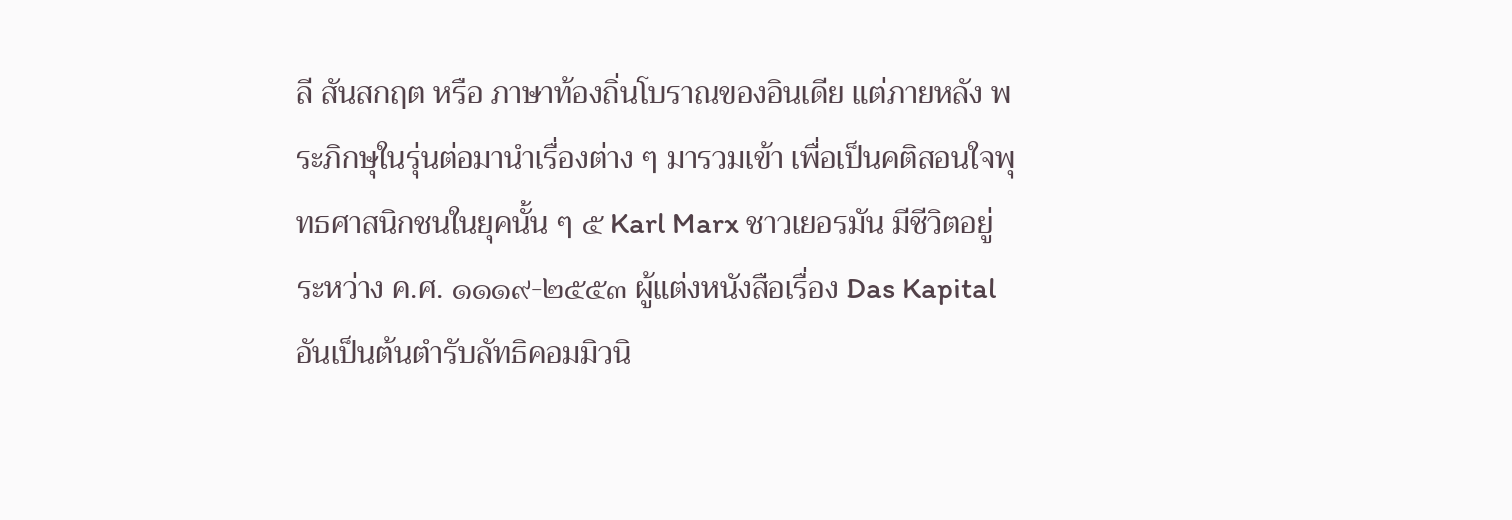ลี สันสกฤต หรือ ภาษาท้องถิ่นโบราณของอินเดีย แต่ภายหลัง พระภิกษุในรุ่นต่อมานำเรื่องต่าง ๆ มารวมเข้า เพื่อเป็นคติสอนใจพุทธศาสนิกชนในยุคนั้น ๆ ๕ Karl Marx ชาวเยอรมัน มีชีวิตอยู่ระหว่าง ค.ศ. ๑๑๑๙-๒๕๕๓ ผู้แต่งหนังสือเรื่อง Das Kapital อันเป็นต้นตำรับลัทธิคอมมิวนิ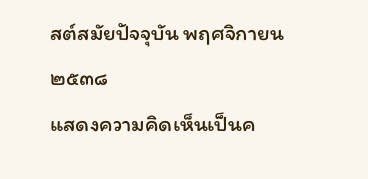สต์สมัยปัจจุบัน พฤศจิกายน ๒๕๓๘
แสดงความคิดเห็นเป็นค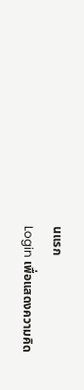นแรก
Login เพื่อแสดงความคิด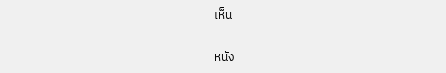เห็น

หนัง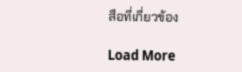สือที่เกี่ยวข้อง

Load More